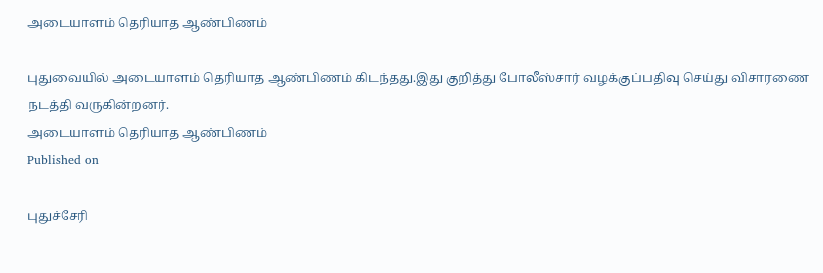அடையாளம் தெரியாத ஆண்பிணம்

புதுவையில் அடையாளம் தெரியாத ஆண்பிணம் கிடந்தது.இது குறித்து போலீஸ்சார் வழக்குப்பதிவு செய்து விசாரணை நடத்தி வருகின்றனர்.
அடையாளம் தெரியாத ஆண்பிணம்
Published on

புதுச்சேரி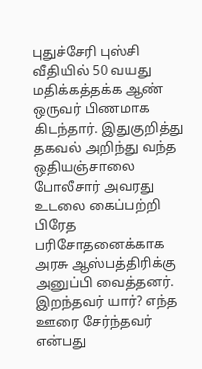புதுச்சேரி புஸ்சி வீதியில் 50 வயது மதிக்கத்தக்க ஆண் ஒருவர் பிணமாக கிடந்தார். இதுகுறித்து தகவல் அறிந்து வந்த ஒதியஞ்சாலை போலீசார் அவரது உடலை கைப்பற்றி பிரேத பரிசோதனைக்காக அரசு ஆஸ்பத்திரிக்கு அனுப்பி வைத்தனர். இறந்தவர் யார்? எந்த ஊரை சேர்ந்தவர் என்பது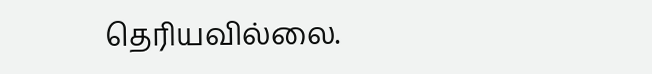தெரியவில்லை.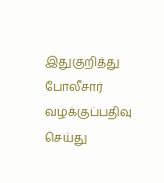இதுகுறித்து போலீசார் வழக்குப்பதிவு செய்து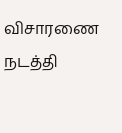விசாரணை நடத்தி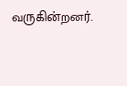வருகின்றனர்.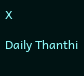X

Daily Thanthi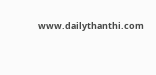www.dailythanthi.com